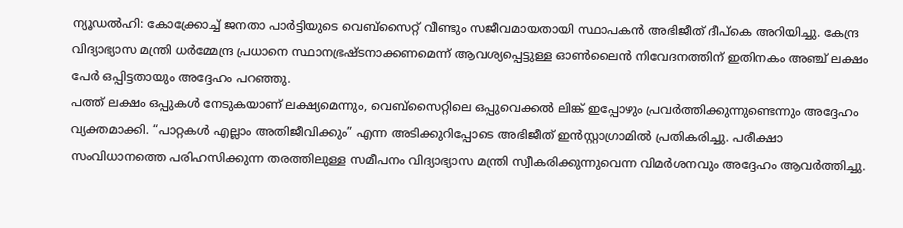ന്യൂഡൽഹി: കോക്ക്രോച്ച് ജനതാ പാർട്ടിയുടെ വെബ്സൈറ്റ് വീണ്ടും സജീവമായതായി സ്ഥാപകൻ അഭിജീത് ദീപ്കെ അറിയിച്ചു. കേന്ദ്ര വിദ്യാഭ്യാസ മന്ത്രി ധർമ്മേന്ദ്ര പ്രധാനെ സ്ഥാനഭ്രഷ്ടനാക്കണമെന്ന് ആവശ്യപ്പെട്ടുള്ള ഓൺലൈൻ നിവേദനത്തിന് ഇതിനകം അഞ്ച് ലക്ഷം പേർ ഒപ്പിട്ടതായും അദ്ദേഹം പറഞ്ഞു.
പത്ത് ലക്ഷം ഒപ്പുകൾ നേടുകയാണ് ലക്ഷ്യമെന്നും, വെബ്സൈറ്റിലെ ഒപ്പുവെക്കൽ ലിങ്ക് ഇപ്പോഴും പ്രവർത്തിക്കുന്നുണ്ടെന്നും അദ്ദേഹം വ്യക്തമാക്കി. “പാറ്റകൾ എല്ലാം അതിജീവിക്കും” എന്ന അടിക്കുറിപ്പോടെ അഭിജീത് ഇൻസ്റ്റാഗ്രാമിൽ പ്രതികരിച്ചു. പരീക്ഷാ സംവിധാനത്തെ പരിഹസിക്കുന്ന തരത്തിലുള്ള സമീപനം വിദ്യാഭ്യാസ മന്ത്രി സ്വീകരിക്കുന്നുവെന്ന വിമർശനവും അദ്ദേഹം ആവർത്തിച്ചു.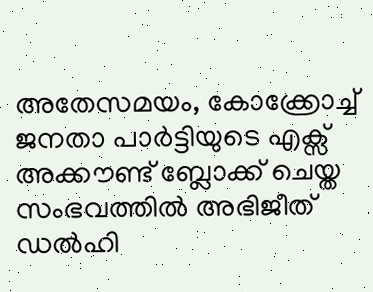അതേസമയം, കോക്ക്രോച്ച് ജനതാ പാർട്ടിയുടെ എക്സ് അക്കൗണ്ട് ബ്ലോക്ക് ചെയ്ത സംഭവത്തിൽ അഭിജീത് ഡൽഹി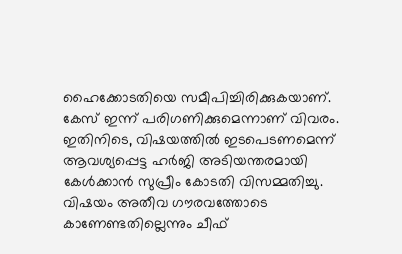ഹൈക്കോടതിയെ സമീപിച്ചിരിക്കുകയാണ്. കേസ് ഇന്ന് പരിഗണിക്കുമെന്നാണ് വിവരം.
ഇതിനിടെ, വിഷയത്തിൽ ഇടപെടണമെന്ന് ആവശ്യപ്പെട്ട ഹർജി അടിയന്തരമായി കേൾക്കാൻ സുപ്രീം കോടതി വിസമ്മതിച്ചു. വിഷയം അതീവ ഗൗരവത്തോടെ കാണേണ്ടതില്ലെന്നും ചീഫ്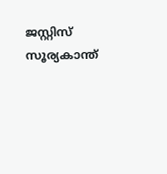ജസ്റ്റിസ് സൂര്യകാന്ത്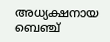അധ്യക്ഷനായ ബെഞ്ച്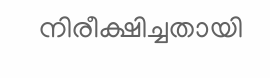നിരീക്ഷിച്ചതായി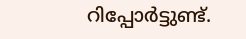റിപ്പോർട്ടുണ്ട്.